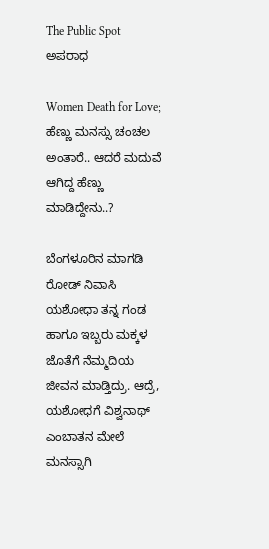The Public Spot
ಅಪರಾಧ

Women Death for Love; ಹೆಣ್ಣು ಮನಸ್ಸು ಚಂಚಲ ಅಂತಾರೆ.. ಆದರೆ ಮದುವೆ ಆಗಿದ್ದ ಹೆಣ್ಣು ಮಾಡಿದ್ದೇನು..?

ಬೆಂಗಳೂರಿನ ಮಾಗಡಿ ರೋಡ್ ನಿವಾಸಿ ಯಶೋಧಾ ತನ್ನ ಗಂಡ ಹಾಗೂ ಇಬ್ಬರು ಮಕ್ಕಳ ಜೊತೆಗೆ ನೆಮ್ಮದಿಯ ಜೀವನ ಮಾಡ್ತಿದ್ರು. ಆದ್ರೆ, ಯಶೋಧಗೆ ವಿಶ್ವನಾಥ್ ಎಂಬಾತನ ಮೇಲೆ ಮನಸ್ಸಾಗಿ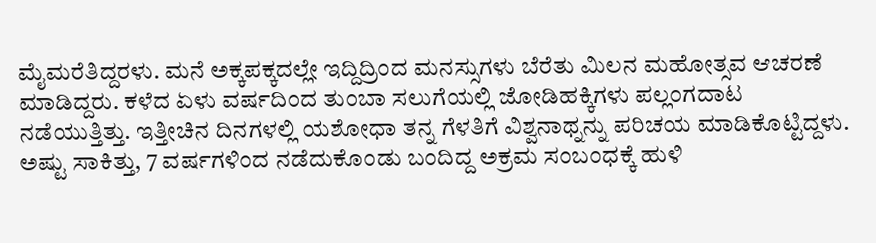ಮೈಮರೆತಿದ್ದರಳು. ಮನೆ ಅಕ್ಕಪಕ್ಕದಲ್ಲೇ ಇದ್ದಿದ್ರಿಂದ ಮನಸ್ಸುಗಳು ಬೆರೆತು ಮಿಲನ ಮಹೋತ್ಸವ ಆಚರಣೆ ಮಾಡಿದ್ದರು. ಕಳೆದ ಏಳು ವರ್ಷದಿಂದ ತುಂಬಾ ಸಲುಗೆಯಲ್ಲಿ ಜೋಡಿಹಕ್ಕಿಗಳು ಪಲ್ಲಂಗದಾಟ ನಡೆಯುತ್ತಿತ್ತು. ಇತ್ತೀಚಿನ ದಿನಗಳಲ್ಲಿ ಯಶೋಧಾ ತನ್ನ ಗೆಳತಿಗೆ ವಿಶ್ವನಾಥ್ನನ್ನು ಪರಿಚಯ ಮಾಡಿಕೊಟ್ಟಿದ್ದಳು. ಅಷ್ಟು ಸಾಕಿತ್ತು, 7 ವರ್ಷಗಳಿಂದ ನಡೆದುಕೊಂಡು ಬಂದಿದ್ದ ಅಕ್ರಮ ಸಂಬಂಧಕ್ಕೆ ಹುಳಿ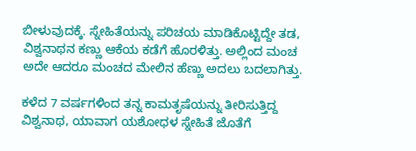ಬೀಳುವುದಕ್ಕೆ. ಸ್ನೇಹಿತೆಯನ್ನು ಪರಿಚಯ ಮಾಡಿಕೊಟ್ಟಿದ್ದೇ ತಡ, ವಿಶ್ವನಾಥನ ಕಣ್ಣು ಆಕೆಯ ಕಡೆಗೆ ಹೊರಳಿತ್ತು. ಅಲ್ಲಿಂದ ಮಂಚ ಅದೇ ಆದರೂ ಮಂಚದ ಮೇಲಿನ ಹೆಣ್ಣು ಅದಲು ಬದಲಾಗಿತ್ತು.

ಕಳೆದ 7 ವರ್ಷಗಳಿಂದ ತನ್ನ ಕಾಮತೃಷೆಯನ್ನು ತೀರಿಸುತ್ತಿದ್ದ ವಿಶ್ವನಾಥ, ಯಾವಾಗ ಯಶೋಧಳ ಸ್ನೇಹಿತೆ ಜೊತೆಗೆ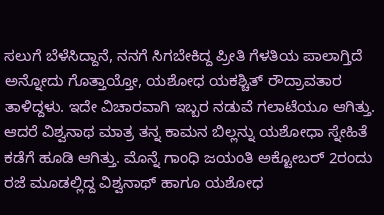ಸಲುಗೆ ಬೆಳೆಸಿದ್ದಾನೆ, ನನಗೆ ಸಿಗಬೇಕಿದ್ದ ಪ್ರೀತಿ ಗೆಳತಿಯ ಪಾಲಾಗ್ತಿದೆ ಅನ್ನೋದು ಗೊತ್ತಾಯ್ತೋ, ಯಶೋಧ ಯಕಶ್ಚಿತ್ ರೌದ್ರಾವತಾರ ತಾಳಿದ್ದಳು. ಇದೇ ವಿಚಾರವಾಗಿ ಇಬ್ಬರ ನಡುವೆ ಗಲಾಟೆಯೂ ಆಗಿತ್ತು. ಆದರೆ ವಿಶ್ವನಾಥ ಮಾತ್ರ ತನ್ನ ಕಾಮನ ಬಿಲ್ಲನ್ನು ಯಶೋಧಾ ಸ್ನೇಹಿತೆ ಕಡೆಗೆ ಹೂಡಿ ಆಗಿತ್ತು. ಮೊನ್ನೆ ಗಾಂಧಿ ಜಯಂತಿ ಅಕ್ಟೋಬರ್‌ 2ರಂದು ರಜೆ ಮೂಡಲ್ಲಿದ್ದ ವಿಶ್ವನಾಥ್ ಹಾಗೂ ಯಶೋಧ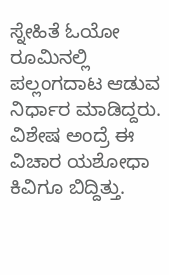ಸ್ನೇಹಿತೆ ಓಯೋ ರೂಮಿನಲ್ಲಿ ಪಲ್ಲಂಗದಾಟ ಆಡುವ ನಿರ್ಧಾರ ಮಾಡಿದ್ದರು. ವಿಶೇಷ ಅಂದ್ರೆ ಈ ವಿಚಾರ ಯಶೋಧಾ ಕಿವಿಗೂ ಬಿದ್ದಿತ್ತು.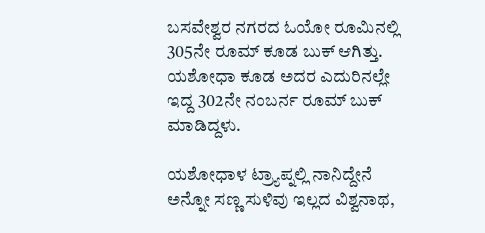ಬಸವೇಶ್ವರ ನಗರದ ಓಯೋ ರೂಮಿನಲ್ಲಿ 305ನೇ ರೂಮ್ ಕೂಡ ಬುಕ್ ಆಗಿತ್ತು. ಯಶೋಧಾ ಕೂಡ ಅದರ ಎದುರಿನಲ್ಲೇ ಇದ್ದ 302ನೇ ನಂಬರ್ನ ರೂಮ್ ಬುಕ್ ಮಾಡಿದ್ದಳು.

ಯಶೋಧಾಳ ಟ್ರ್ಯಾಪ್ನಲ್ಲಿ ನಾನಿದ್ದೇನೆ ಅನ್ನೋ ಸಣ್ಣ ಸುಳಿವು ಇಲ್ಲದ ವಿಶ್ವನಾಥ,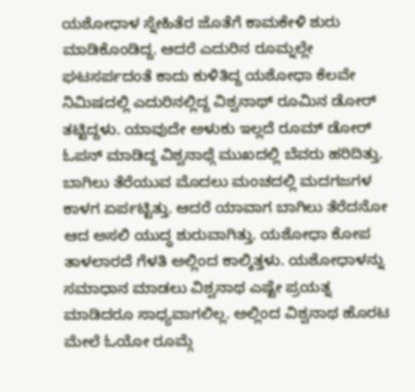ಯಶೋಧಾಳ ಸ್ನೇಹಿತೆರ ಜೊತೆಗೆ ಕಾಮಕೇಳಿ ಶುರು ಮಾಡಿಕೊಂಡಿದ್ದ. ಆದರೆ ಎದುರಿನ ರೂಮ್ನಲ್ಲೇ ಘಟಸರ್ಪದಂತೆ ಕಾದು ಕುಳಿತಿದ್ದ ಯಶೋಧಾ ಕೆಲವೇ ನಿಮಿಷದಲ್ಲಿ ಎದುರಿನಲ್ಲಿದ್ದ ವಿಶ್ವನಾಥ್ ರೂಮಿನ ಡೋರ್ ತಟ್ಟಿದ್ದಳು. ಯಾವುದೇ ಅಳುಕು ಇಲ್ಲದೆ ರೂಮ್ ಡೋರ್ ಓಪನ್ ಮಾಡಿದ್ದ ವಿಶ್ವನಾಥ್ಗೆ ಮುಖದಲ್ಲಿ ಬೆವರು ಹರಿದಿತ್ತು. ಬಾಗಿಲು ತೆರೆಯುವ ಮೊದಲು ಮಂಚದಲ್ಲಿ ಮದಗಜಗಳ ಕಾಳಗ ಏರ್ಪಟ್ಟಿತ್ತು. ಆದರೆ ಯಾವಾಗ ಬಾಗಿಲು ತೆರೆದನೋ ಆದ ಅಸಲಿ ಯುದ್ಧ ಶುರುವಾಗಿತ್ತು. ಯಶೋಧಾ ಕೋಪ ತಾಳಲಾರದೆ ಗೆಳತಿ ಅಲ್ಲಿಂದ ಕಾಲ್ಕಿತ್ತಳು. ಯಶೋಧಾಳನ್ನು ಸಮಾಧಾನ ಮಾಡಲು ವಿಶ್ವನಾಥ ಎಷ್ಟೇ ಪ್ರಯತ್ನ ಮಾಡಿದರೂ ಸಾಧ್ಯವಾಗಲಿಲ್ಲ. ಅಲ್ಲಿಂದ ವಿಶ್ವನಾಥ ಹೊರಟ ಮೇಲೆ ಓಯೋ ರೂಮ್ಗೆ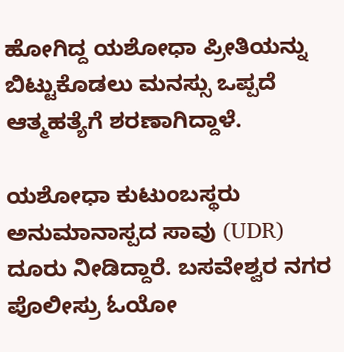ಹೋಗಿದ್ದ ಯಶೋಧಾ ಪ್ರೀತಿಯನ್ನು ಬಿಟ್ಟುಕೊಡಲು ಮನಸ್ಸು ಒಪ್ಪದೆ ಆತ್ಮಹತ್ಯೆಗೆ ಶರಣಾಗಿದ್ದಾಳೆ.

ಯಶೋಧಾ ಕುಟುಂಬಸ್ಥರು ಅನುಮಾನಾಸ್ಪದ ಸಾವು (UDR) ದೂರು ನೀಡಿದ್ದಾರೆ. ಬಸವೇಶ್ವರ ನಗರ ಪೊಲೀಸ್ರು ಓಯೋ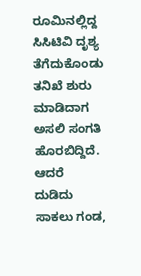ರೂಮಿನಲ್ಲಿದ್ದ ಸಿಸಿಟಿವಿ ದೃಶ್ಯ ತೆಗೆದುಕೊಂಡು ತನಿಖೆ ಶುರು ಮಾಡಿದಾಗ ಅಸಲಿ ಸಂಗತಿ ಹೊರಬಿದ್ದಿದೆ. ಆದರೆ ದುಡಿದು ಸಾಕಲು ಗಂಡ,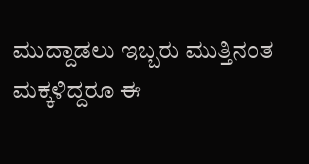ಮುದ್ದಾಡಲು ಇಬ್ಬರು ಮುತ್ತಿನಂತ ಮಕ್ಕಳಿದ್ದರೂ ಈ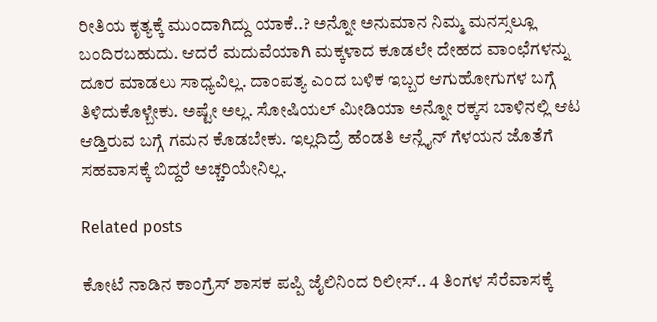ರೀತಿಯ ಕೃತ್ಯಕ್ಕೆ ಮುಂದಾಗಿದ್ದು ಯಾಕೆ..? ಅನ್ನೋ ಅನುಮಾನ ನಿಮ್ಮ ಮನಸ್ಸಲ್ಲೂ ಬಂದಿರಬಹುದು. ಆದರೆ ಮದುವೆಯಾಗಿ ಮಕ್ಕಳಾದ ಕೂಡಲೇ ದೇಹದ ವಾಂಛೆಗಳನ್ನು ದೂರ ಮಾಡಲು ಸಾಧ್ಯವಿಲ್ಲ. ದಾಂಪತ್ಯ ಎಂದ ಬಳಿಕ ಇಬ್ಬರ ಆಗುಹೋಗುಗಳ ಬಗ್ಗೆ ತಿಳಿದುಕೊಳ್ಬೇಕು. ಅಷ್ಟೇ ಅಲ್ಲ. ಸೋಷಿಯಲ್ ಮೀಡಿಯಾ ಅನ್ನೋ ರಕ್ಕಸ ಬಾಳಿನಲ್ಲಿ ಆಟ ಆಡ್ತಿರುವ ಬಗ್ಗೆ ಗಮನ ಕೊಡಬೇಕು. ಇಲ್ಲದಿದ್ರೆ ಹೆಂಡತಿ ಆನ್ಲೈನ್ ಗೆಳಯನ ಜೊತೆಗೆ ಸಹವಾಸಕ್ಕೆ ಬಿದ್ದರೆ ಅಚ್ಚರಿಯೇನಿಲ್ಲ.

Related posts

ಕೋಟೆ ನಾಡಿನ ಕಾಂಗ್ರೆಸ್ ಶಾಸಕ ಪಪ್ಪಿ ಜೈಲಿನಿಂದ ರಿಲೀಸ್.. 4 ತಿಂಗಳ ಸೆರೆವಾಸಕ್ಕೆ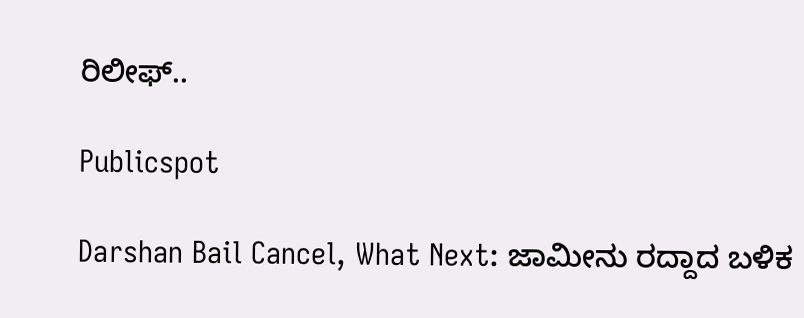ರಿಲೀಫ್..

Publicspot

Darshan Bail Cancel, What Next: ಜಾಮೀನು ರದ್ದಾದ ಬಳಿಕ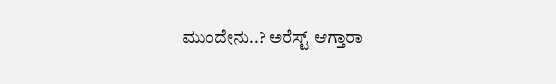ಮುಂದೇನು..? ಅರೆಸ್ಟ್ ಆಗ್ತಾರಾ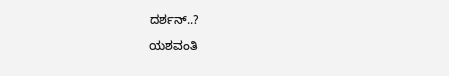ದರ್ಶನ್..?

ಯಶವಂತಿ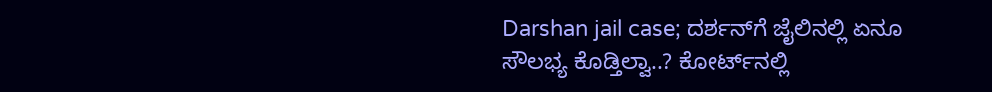Darshan jail case; ದರ್ಶನ್‌ಗೆ ಜೈಲಿನಲ್ಲಿ ಏನೂ ಸೌಲಭ್ಯ ಕೊಡ್ತಿಲ್ವಾ..? ಕೋರ್ಟ್‌ನಲ್ಲಿ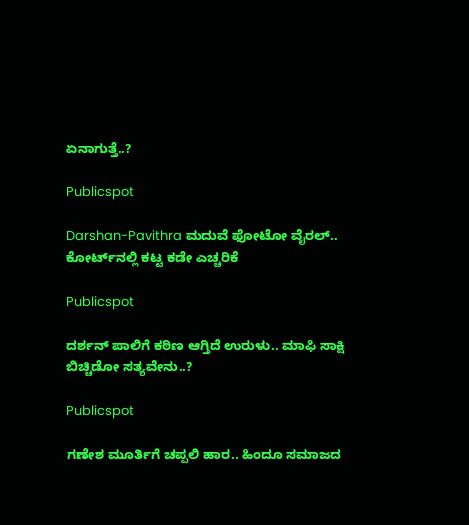ಏನಾಗುತ್ತೆ..?

Publicspot

Darshan-Pavithra ಮದುವೆ ಫೋಟೋ ವೈರಲ್‌.. ಕೋರ್ಟ್‌ನಲ್ಲಿ ಕಟ್ಟ ಕಡೇ ಎಚ್ಚರಿಕೆ

Publicspot

ದರ್ಶನ್ ಪಾಲಿಗೆ ಕಠಿಣ ಆಗ್ತಿದೆ ಉರುಳು.. ಮಾಫಿ ಸಾಕ್ಷಿ ಬಿಚ್ಚಿಡೋ ಸತ್ಯವೇನು..?

Publicspot

ಗಣೇಶ ಮೂರ್ತಿಗೆ ಚಪ್ಪಲಿ ಹಾರ.. ಹಿಂದೂ ಸಮಾಜದ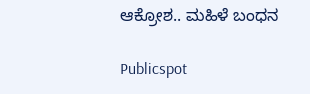ಆಕ್ರೋಶ.. ಮಹಿಳೆ ಬಂಧನ

Publicspot